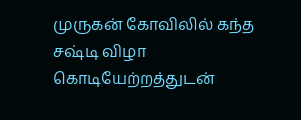முருகன் கோவிலில் கந்த சஷ்டி விழா கொடியேற்றத்துடன்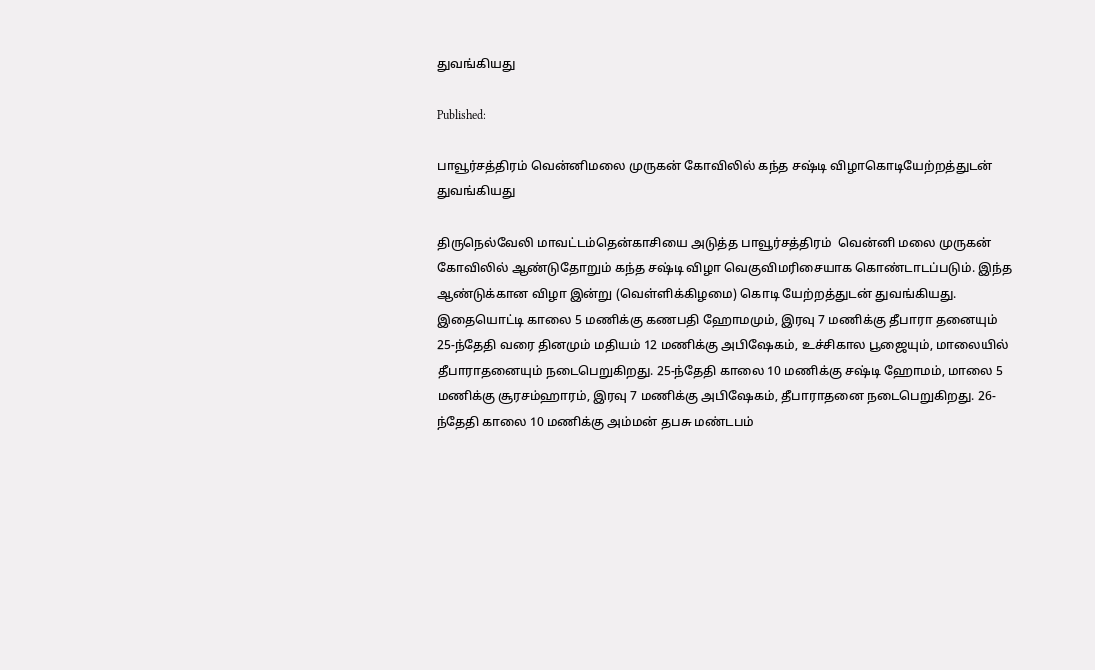துவங்கியது

Published:

பாவூர்சத்திரம் வென்னிமலை முருகன் கோவிலில் கந்த சஷ்டி விழாகொடியேற்றத்துடன் துவங்கியது

திருநெல்வேலி மாவட்டம்தென்காசியை அடுத்த பாவூர்சத்திரம்  வென்னி மலை முருகன் கோவிலில் ஆண்டுதோறும் கந்த சஷ்டி விழா வெகுவிமரிசையாக கொண்டாடப்படும். இந்த ஆண்டுக்கான விழா இன்று (வெள்ளிக்கிழமை) கொடி யேற்றத்துடன் துவங்கியது. இதையொட்டி காலை 5 மணிக்கு கணபதி ஹோமமும், இரவு 7 மணிக்கு தீபாரா தனையும்
25-ந்தேதி வரை தினமும் மதியம் 12 மணிக்கு அபிஷேகம், உச்சிகால பூஜையும், மாலையில் தீபாராதனையும் நடைபெறுகிறது. 25-ந்தேதி காலை 10 மணிக்கு சஷ்டி ஹோமம், மாலை 5 மணிக்கு சூரசம்ஹாரம், இரவு 7 மணிக்கு அபிஷேகம், தீபாராதனை நடைபெறுகிறது. 26-ந்தேதி காலை 10 மணிக்கு அம்மன் தபசு மண்டபம்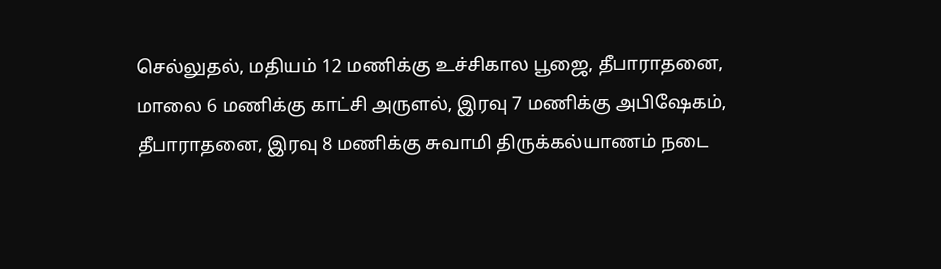செல்லுதல், மதியம் 12 மணிக்கு உச்சிகால பூஜை, தீபாராதனை, மாலை 6 மணிக்கு காட்சி அருளல், இரவு 7 மணிக்கு அபிஷேகம், தீபாராதனை, இரவு 8 மணிக்கு சுவாமி திருக்கல்யாணம் நடை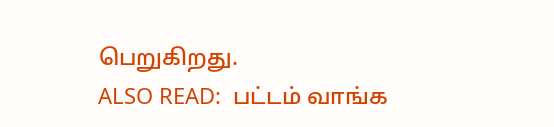பெறுகிறது.
ALSO READ:  பட்டம் வாங்க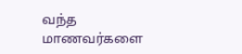வந்த மாணவர்களை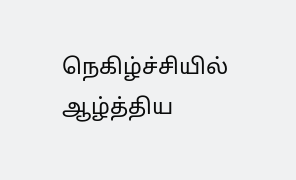நெகிழ்ச்சியில் ஆழ்த்திய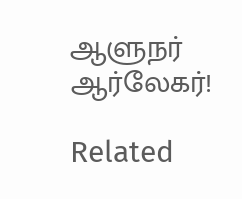ஆளுநர் ஆர்லேகர்!

Related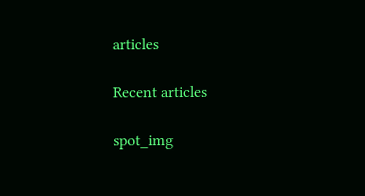articles

Recent articles

spot_img